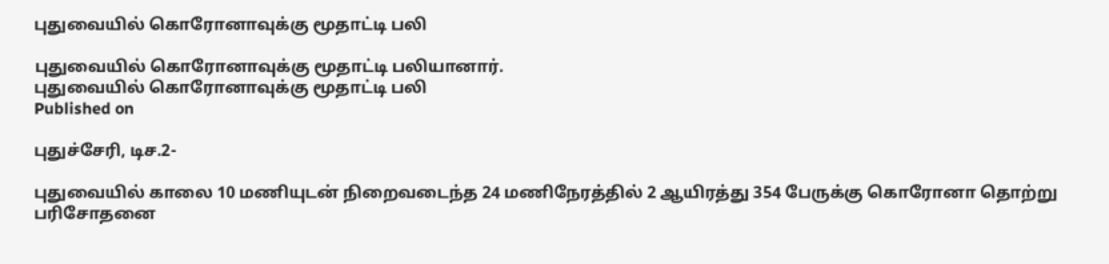புதுவையில் கொரோனாவுக்கு மூதாட்டி பலி

புதுவையில் கொரோனாவுக்கு மூதாட்டி பலியானார்.
புதுவையில் கொரோனாவுக்கு மூதாட்டி பலி
Published on

புதுச்சேரி, டிச.2-

புதுவையில் காலை 10 மணியுடன் நிறைவடைந்த 24 மணிநேரத்தில் 2 ஆயிரத்து 354 பேருக்கு கொரோனா தொற்று பரிசோதனை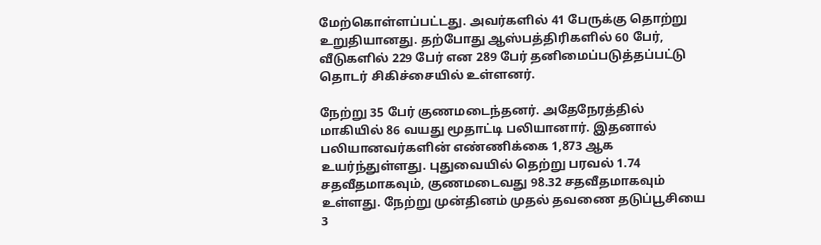மேற்கொள்ளப்பட்டது. அவர்களில் 41 பேருக்கு தொற்று உறுதியானது. தற்போது ஆஸ்பத்திரிகளில் 60 பேர், வீடுகளில் 229 பேர் என 289 பேர் தனிமைப்படுத்தப்பட்டு தொடர் சிகிச்சையில் உள்ளனர்.

நேற்று 35 பேர் குணமடைந்தனர். அதேநேரத்தில் மாகியில் 86 வயது மூதாட்டி பலியானார். இதனால் பலியானவர்களின் எண்ணிக்கை 1,873 ஆக உயர்ந்துள்ளது. புதுவையில் தெற்று பரவல் 1.74 சதவீதமாகவும், குணமடைவது 98.32 சதவீதமாகவும் உள்ளது. நேற்று முன்தினம் முதல் தவணை தடுப்பூசியை 3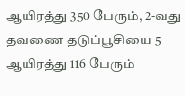ஆயிரத்து 350 பேரும், 2-வது தவணை தடுப்பூசியை 5 ஆயிரத்து 116 பேரும்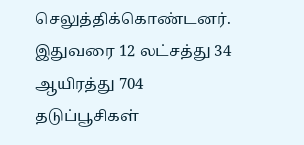செலுத்திக்கொண்டனர். இதுவரை 12 லட்சத்து 34 ஆயிரத்து 704 தடுப்பூசிகள்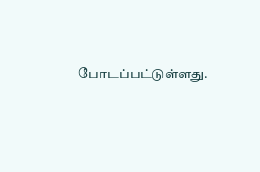போடப்பட்டுள்ளது.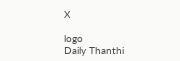X

logo
Daily Thanthi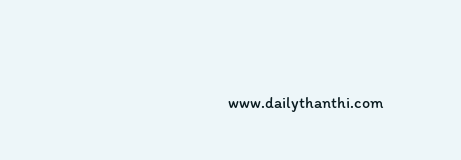www.dailythanthi.com